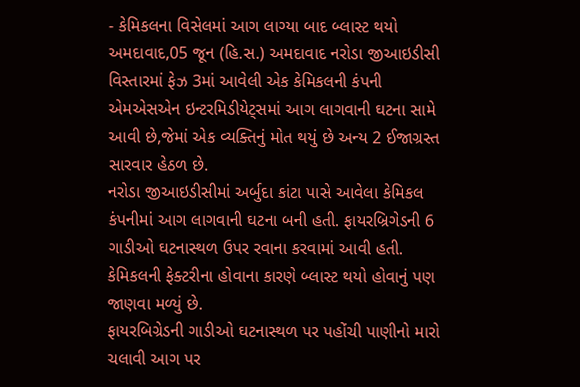- કેમિકલના વિસેલમાં આગ લાગ્યા બાદ બ્લાસ્ટ થયો
અમદાવાદ,05 જૂન (હિ.સ.) અમદાવાદ નરોડા જીઆઇડીસી વિસ્તારમાં ફેઝ 3માં આવેલી એક કેમિકલની કંપની એમએસએન ઇન્ટરમિડીયેટ્સમાં આગ લાગવાની ઘટના સામે આવી છે,જેમાં એક વ્યક્તિનું મોત થયું છે અન્ય 2 ઈજાગ્રસ્ત સારવાર હેઠળ છે.
નરોડા જીઆઇડીસીમાં અર્બુદા કાંટા પાસે આવેલા કેમિકલ કંપનીમાં આગ લાગવાની ઘટના બની હતી. ફાયરબ્રિગેડની 6 ગાડીઓ ઘટનાસ્થળ ઉપર રવાના કરવામાં આવી હતી. કેમિકલની ફેક્ટરીના હોવાના કારણે બ્લાસ્ટ થયો હોવાનું પણ જાણવા મળ્યું છે.
ફાયરબિગ્રેડની ગાડીઓ ઘટનાસ્થળ પર પહોંચી પાણીનો મારો ચલાવી આગ પર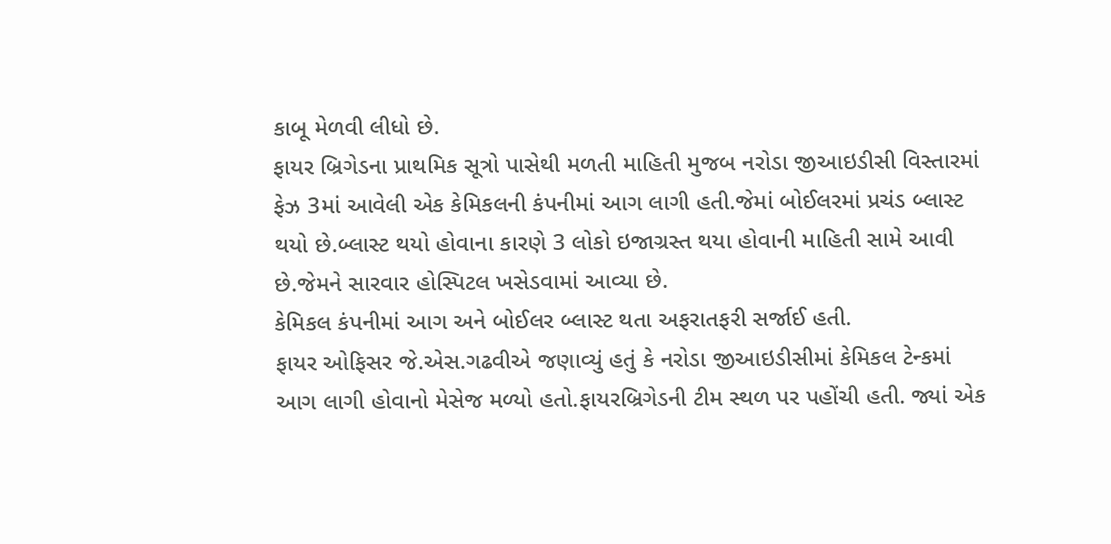કાબૂ મેળવી લીધો છે.
ફાયર બ્રિગેડના પ્રાથમિક સૂત્રો પાસેથી મળતી માહિતી મુજબ નરોડા જીઆઇડીસી વિસ્તારમાં ફેઝ 3માં આવેલી એક કેમિકલની કંપનીમાં આગ લાગી હતી.જેમાં બોઈલરમાં પ્રચંડ બ્લાસ્ટ થયો છે.બ્લાસ્ટ થયો હોવાના કારણે 3 લોકો ઇજાગ્રસ્ત થયા હોવાની માહિતી સામે આવી છે.જેમને સારવાર હોસ્પિટલ ખસેડવામાં આવ્યા છે.
કેમિકલ કંપનીમાં આગ અને બોઈલર બ્લાસ્ટ થતા અફરાતફરી સર્જાઈ હતી.
ફાયર ઓફિસર જે.એસ.ગઢવીએ જણાવ્યું હતું કે નરોડા જીઆઇડીસીમાં કેમિકલ ટેન્કમાં આગ લાગી હોવાનો મેસેજ મળ્યો હતો.ફાયરબ્રિગેડની ટીમ સ્થળ પર પહોંચી હતી. જ્યાં એક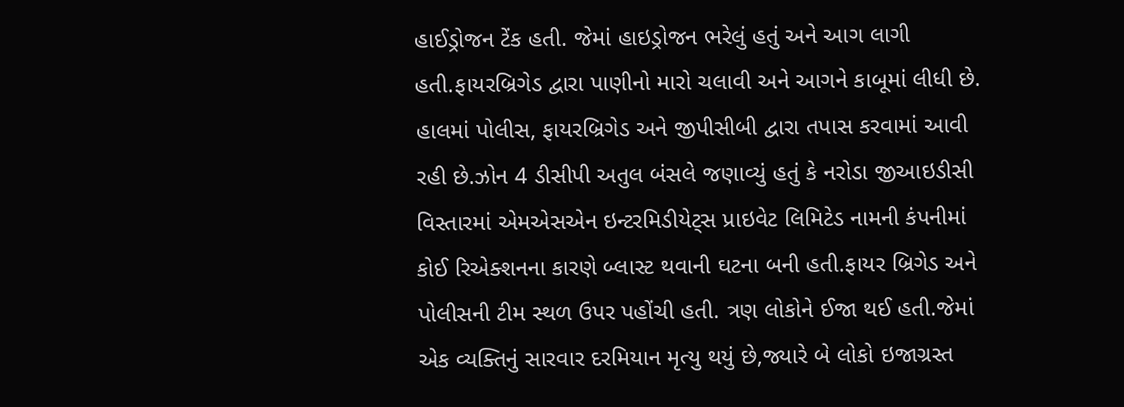હાઈડ્રોજન ટેંક હતી. જેમાં હાઇડ્રોજન ભરેલું હતું અને આગ લાગી હતી.ફાયરબ્રિગેડ દ્વારા પાણીનો મારો ચલાવી અને આગને કાબૂમાં લીધી છે.
હાલમાં પોલીસ, ફાયરબ્રિગેડ અને જીપીસીબી દ્વારા તપાસ કરવામાં આવી રહી છે.ઝોન 4 ડીસીપી અતુલ બંસલે જણાવ્યું હતું કે નરોડા જીઆઇડીસી વિસ્તારમાં એમએસએન ઇન્ટરમિડીયેટ્સ પ્રાઇવેટ લિમિટેડ નામની કંપનીમાં કોઈ રિએક્શનના કારણે બ્લાસ્ટ થવાની ઘટના બની હતી.ફાયર બ્રિગેડ અને પોલીસની ટીમ સ્થળ ઉપર પહોંચી હતી. ત્રણ લોકોને ઈજા થઈ હતી.જેમાં એક વ્યક્તિનું સારવાર દરમિયાન મૃત્યુ થયું છે,જ્યારે બે લોકો ઇજાગ્રસ્ત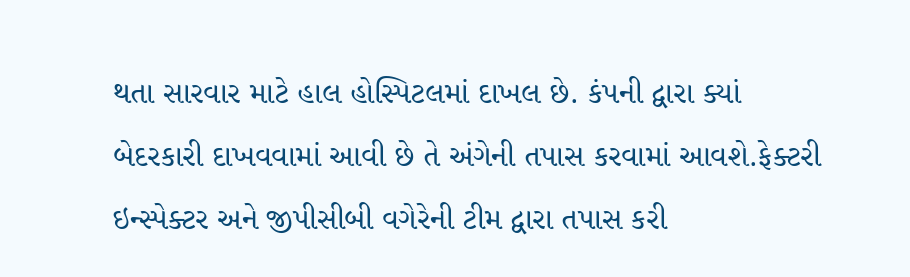થતા સારવાર માટે હાલ હોસ્પિટલમાં દાખલ છે. કંપની દ્વારા ક્યાં બેદરકારી દાખવવામાં આવી છે તે અંગેની તપાસ કરવામાં આવશે.ફેક્ટરી ઇન્સ્પેક્ટર અને જીપીસીબી વગેરેની ટીમ દ્વારા તપાસ કરી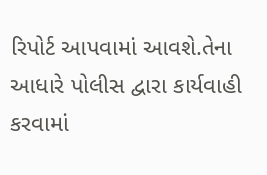રિપોર્ટ આપવામાં આવશે.તેના આધારે પોલીસ દ્વારા કાર્યવાહી કરવામાં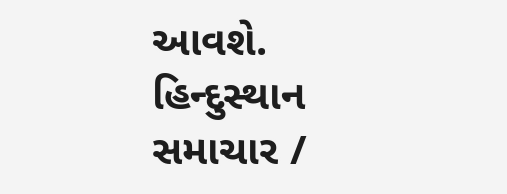આવશે.
હિન્દુસ્થાન સમાચાર /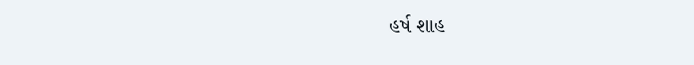હર્ષ શાહ